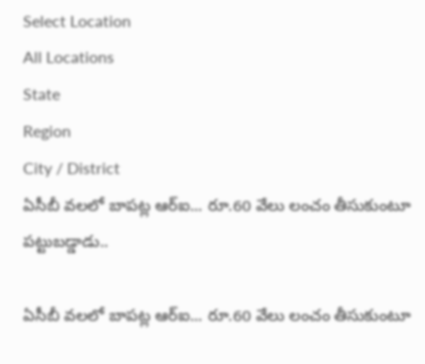Select Location
All Locations
State
Region
City / District
ఏసీబీ వలలో బాపట్ల ఆర్ఐ... రూ.60 వేలు లంచం తీసుకుంటూ పట్టుబడ్డాడు..

ఏసీబీ వలలో బాపట్ల ఆర్ఐ... రూ.60 వేలు లంచం తీసుకుంటూ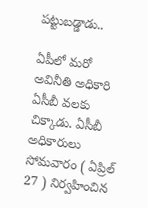పట్టుబడ్డాడు..

ఏపీలో మరో అవినీతి అధికారి ఏసీబీ వలకు చిక్కాడు. ఏసీబీ అధికారులు సోమవారం ( ఏప్రిల్ 27 ) నిర్వహించిన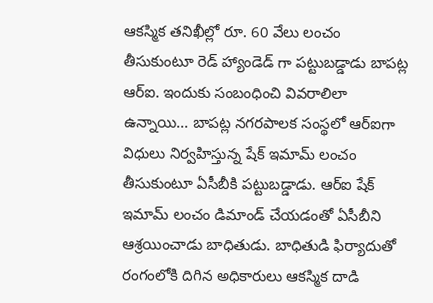ఆకస్మిక తనిఖీల్లో రూ. 60 వేలు లంచం తీసుకుంటూ రెడ్ హ్యాండెడ్ గా పట్టుబడ్డాడు బాపట్ల ఆర్ఐ. ఇందుకు సంబంధించి వివరాలిలా ఉన్నాయి... బాపట్ల నగరపాలక సంస్థలో ఆర్ఐగా విధులు నిర్వహిస్తున్న షేక్ ఇమామ్ లంచం తీసుకుంటూ ఏసీబీకి పట్టుబడ్డాడు. ఆర్ఐ షేక్ ఇమామ్ లంచం డిమాండ్ చేయడంతో ఏసీబీని ఆశ్రయించాడు బాధితుడు. బాధితుడి ఫిర్యాదుతో రంగంలోకి దిగిన అధికారులు ఆకస్మిక దాడి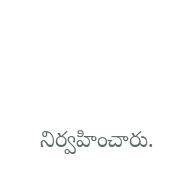నిర్వహించారు.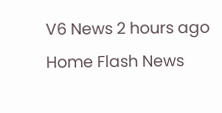V6 News 2 hours ago
Home Flash News